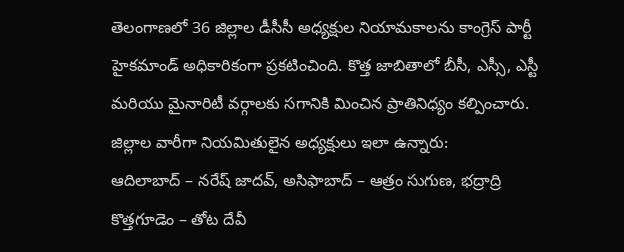తెలంగాణలో 36 జిల్లాల డీసీసీ అధ్యక్షుల నియామకాలను కాంగ్రెస్ పార్టీ హైకమాండ్ అధికారికంగా ప్రకటించింది. కొత్త జాబితాలో బీసీ, ఎస్సీ, ఎస్టీ మరియు మైనారిటీ వర్గాలకు సగానికి మించిన ప్రాతినిధ్యం కల్పించారు. జిల్లాల వారీగా నియమితులైన అధ్యక్షులు ఇలా ఉన్నారు:
ఆదిలాబాద్ – నరేష్ జాదవ్, అసిఫాబాద్ – ఆత్రం సుగుణ, భద్రాద్రి కొత్తగూడెం – తోట దేవీ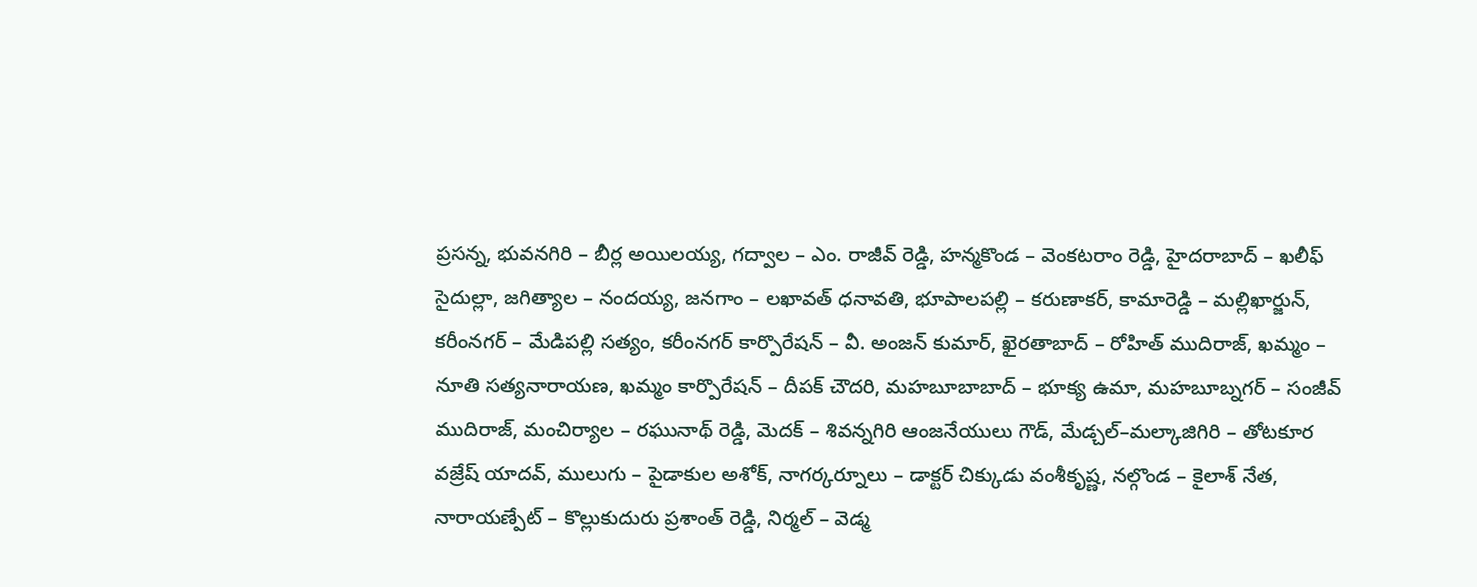ప్రసన్న, భువనగిరి – బీర్ల అయిలయ్య, గద్వాల – ఎం. రాజీవ్ రెడ్డి, హన్మకొండ – వెంకటరాం రెడ్డి, హైదరాబాద్ – ఖలీఫ్ సైదుల్లా, జగిత్యాల – నందయ్య, జనగాం – లఖావత్ ధనావతి, భూపాలపల్లి – కరుణాకర్, కామారెడ్డి – మల్లిఖార్జున్, కరీంనగర్ – మేడిపల్లి సత్యం, కరీంనగర్ కార్పొరేషన్ – వీ. అంజన్ కుమార్, ఖైరతాబాద్ – రోహిత్ ముదిరాజ్, ఖమ్మం – నూతి సత్యనారాయణ, ఖమ్మం కార్పొరేషన్ – దీపక్ చౌదరి, మహబూబాబాద్ – భూక్య ఉమా, మహబూబ్నగర్ – సంజీవ్ ముదిరాజ్, మంచిర్యాల – రఘునాథ్ రెడ్డి, మెదక్ – శివన్నగిరి ఆంజనేయులు గౌడ్, మేడ్చల్–మల్కాజిగిరి – తోటకూర వజ్రేష్ యాదవ్, ములుగు – పైడాకుల అశోక్, నాగర్కర్నూలు – డాక్టర్ చిక్కుడు వంశీకృష్ణ, నల్గొండ – కైలాశ్ నేత, నారాయణ్పేట్ – కొల్లుకుదురు ప్రశాంత్ రెడ్డి, నిర్మల్ – వెడ్మ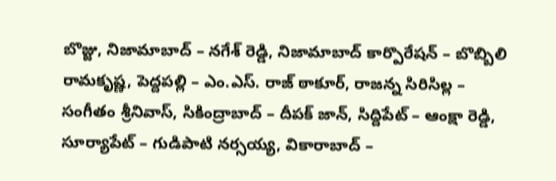బొజ్జు, నిజామాబాద్ – నగేశ్ రెడ్డి, నిజామాబాద్ కార్పొరేషన్ – బొబ్బిలి రామకృష్ణ, పెద్దపల్లి – ఎం.ఎస్. రాజ్ ఠాకూర్, రాజన్న సిరిసిల్ల – సంగీతం శ్రీనివాస్, సికింద్రాబాద్ – దీపక్ జాన్, సిద్దిపేట్ – ఆంక్షా రెడ్డి, సూర్యాపేట్ – గుడిపాటి నర్సయ్య, వికారాబాద్ –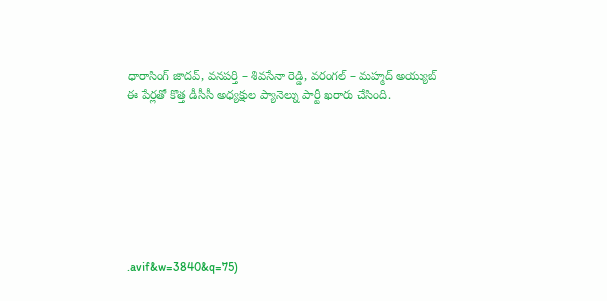ధారాసింగ్ జాదవ్, వనపర్తి – శివసేనా రెడ్డి, వరంగల్ – మహ్మద్ అయ్యుబ్
ఈ పేర్లతో కొత్త డీసీసీ అధ్యక్షుల ప్యానెల్ను పార్టీ ఖరారు చేసింది.








.avif&w=3840&q=75)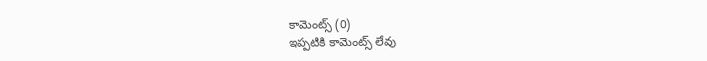కామెంట్స్ (0)
ఇప్పటికి కామెంట్స్ లేవు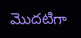మొదటిగా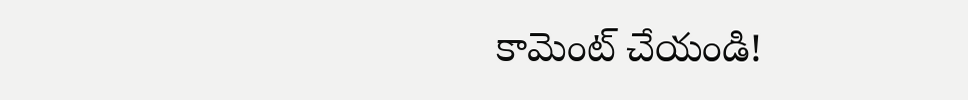కామెంట్ చేయండి!